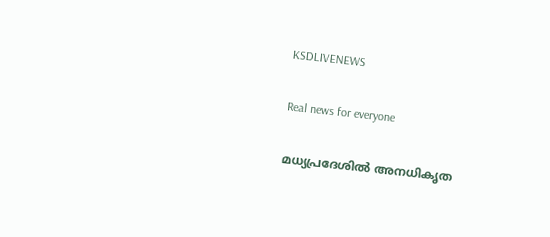KSDLIVENEWS

Real news for everyone

മധ്യപ്രദേശിൽ അനധികൃത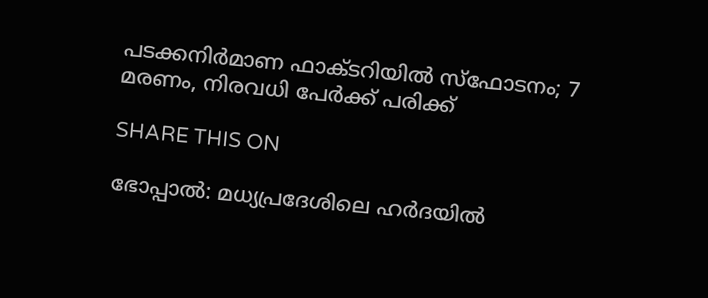പടക്കനിർമാണ ഫാക്ടറിയിൽ സ്‌ഫോടനം; 7 മരണം, നിരവധി പേർക്ക് പരിക്ക്

SHARE THIS ON

ഭോപ്പാല്‍: മധ്യപ്രദേശിലെ ഹർദയിൽ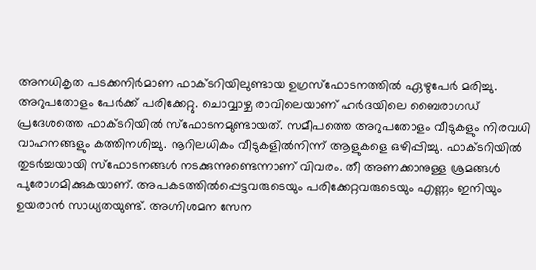അനധികൃത പടക്കനിർമാണ ഫാക്ടറിയിലുണ്ടായ ഉഗ്രസ്‌ഫോടനത്തിൽ ഏഴുപേര്‍ മരിച്ചു. അറുപതോളം പേർക്ക് പരിക്കേറ്റു. ചൊവ്വാഴ്ച രാവിലെയാണ് ഹർദയിലെ ബൈരാഗഡ് പ്രദേശത്തെ ഫാക്ടറിയിൽ സ്‌ഫോടനമുണ്ടായത്. സമീപത്തെ അറുപതോളം വീടുകളും നിരവധി വാഹനങ്ങളും കത്തിനശിച്ചു. നൂറിലധികം വീടുകളിൽനിന്ന് ആളുകളെ ഒഴിപ്പിച്ചു. ഫാക്ടറിയിൽ തുടർച്ചയായി സ്‌ഫോടനങ്ങൾ നടക്കുന്നുണ്ടെന്നാണ് വിവരം. തീ അണക്കാനുള്ള ശ്രമങ്ങൾ പുരോഗമിക്കുകയാണ്. അപകടത്തിൽപ്പെട്ടവരുടെയും പരിക്കേറ്റവരുടെയും എണ്ണം ഇനിയും ഉയരാൻ സാധ്യതയുണ്ട്. അഗ്നിശമന സേന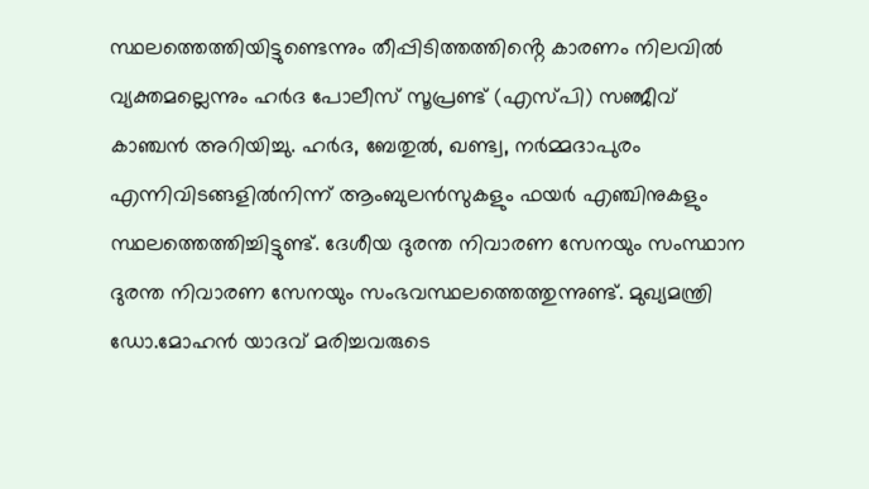സ്ഥലത്തെത്തിയിട്ടുണ്ടെന്നും തീപ്പിടിത്തത്തിൻ്റെ കാരണം നിലവിൽ വ്യക്തമല്ലെന്നും ഹർദ പോലീസ് സൂപ്രണ്ട് (എസ്പി) സഞ്ജീവ് കാഞ്ചൻ അറിയിച്ചു. ഹർദ, ബേതുൽ, ഖണ്ട്വ, നർമ്മദാപുരം എന്നിവിടങ്ങളിൽനിന്ന് ആംബുലൻസുകളും ഫയർ എഞ്ചിനുകളും സ്ഥലത്തെത്തിച്ചിട്ടുണ്ട്. ദേശീയ ദുരന്ത നിവാരണ സേനയും സംസ്ഥാന ദുരന്ത നിവാരണ സേനയും സംഭവസ്ഥലത്തെത്തുന്നുണ്ട്. മുഖ്യമന്ത്രി ഡോ.മോഹൻ യാദവ് മരിച്ചവരുടെ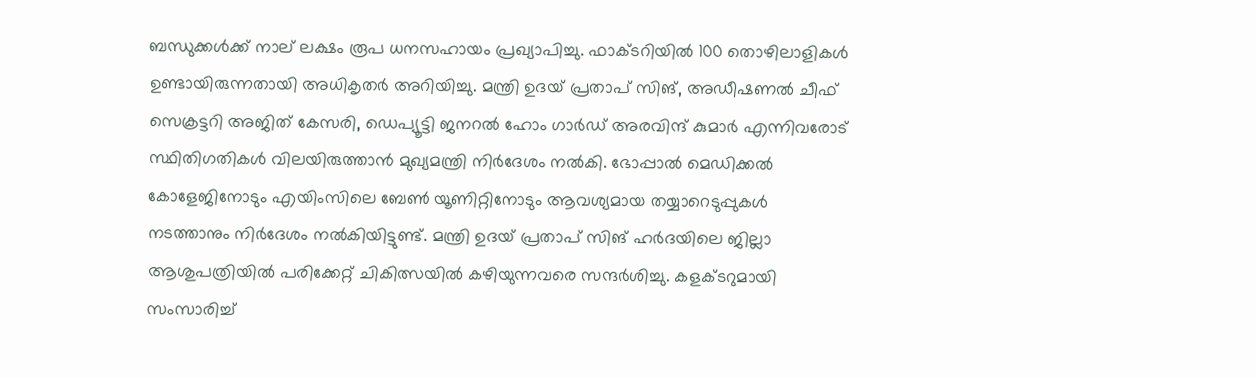ബന്ധുക്കൾക്ക് നാല് ലക്ഷം രൂപ ധനസഹായം പ്രഖ്യാപിച്ചു. ഫാക്ടറിയിൽ 100 തൊഴിലാളികൾ ഉണ്ടായിരുന്നതായി അധികൃതർ അറിയിച്ചു. മന്ത്രി ഉദയ് പ്രതാപ് സിങ്, അഡീഷണൽ ചീഫ് സെക്രട്ടറി അജിത് കേസരി, ഡെപ്യൂട്ടി ജനറൽ ഹോം ഗാർഡ് അരവിന്ദ് കുമാർ എന്നിവരോട് സ്ഥിതിഗതികൾ വിലയിരുത്താൻ മുഖ്യമന്ത്രി നിർദേശം നൽകി. ഭോപ്പാൽ മെഡിക്കൽ കോളേജിനോടും എയിംസിലെ ബേൺ യൂണിറ്റിനോടും ആവശ്യമായ തയ്യാറെടുപ്പുകൾ നടത്താനും നിർദേശം നൽകിയിട്ടുണ്ട്. മന്ത്രി ഉദയ് പ്രതാപ് സിങ് ഹർദയിലെ ജില്ലാ ആശുപത്രിയിൽ പരിക്കേറ്റ് ചികിത്സയിൽ കഴിയുന്നവരെ സന്ദർശിച്ചു. കളക്ടറുമായി സംസാരിച്ച്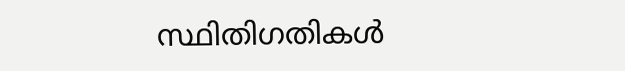സ്ഥിതിഗതികൾ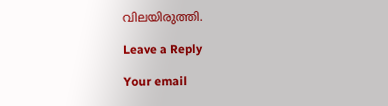വിലയിരുത്തി.

Leave a Reply

Your email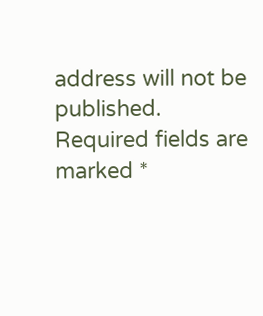address will not be published. Required fields are marked *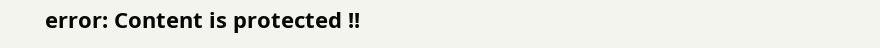error: Content is protected !!